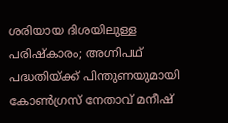ശരിയായ ദിശയിലുള്ള പരിഷ്‌കാരം; അഗ്നിപഥ് പദ്ധതിയ്ക്ക് പിന്തുണയുമായി കോൺഗ്രസ് നേതാവ് മനീഷ്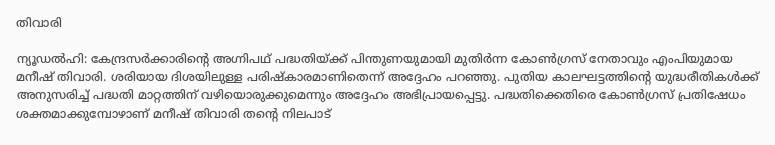തിവാരി

ന്യൂഡൽഹി: കേന്ദ്രസർക്കാരിന്റെ അഗ്നിപഥ് പദ്ധതിയ്ക്ക് പിന്തുണയുമായി മുതിർന്ന കോൺഗ്രസ് നേതാവും എംപിയുമായ മനീഷ് തിവാരി. ശരിയായ ദിശയിലുള്ള പരിഷ്‌കാരമാണിതെന്ന് അദ്ദേഹം പറഞ്ഞു. പുതിയ കാലഘട്ടത്തിന്റെ യുദ്ധരീതികൾക്ക് അനുസരിച്ച് പദ്ധതി മാറ്റത്തിന് വഴിയൊരുക്കുമെന്നും അദ്ദേഹം അഭിപ്രായപ്പെട്ടു. പദ്ധതിക്കെതിരെ കോൺഗ്രസ് പ്രതിഷേധം ശക്തമാക്കുമ്പോഴാണ് മനീഷ് തിവാരി തന്റെ നിലപാട്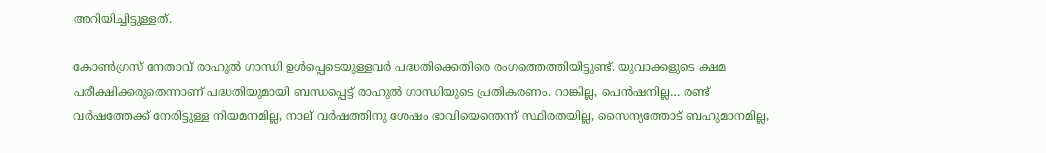അറിയിച്ചിട്ടുള്ളത്.

കോൺഗ്രസ് നേതാവ് രാഹുൽ ഗാന്ധി ഉൾപ്പെടെയുള്ളവർ പദ്ധതിക്കെതിരെ രംഗത്തെത്തിയിട്ടുണ്ട്. യുവാക്കളുടെ ക്ഷമ പരീക്ഷിക്കരുതെന്നാണ് പദ്ധതിയുമായി ബന്ധപ്പെട്ട് രാഹുൽ ഗാന്ധിയുടെ പ്രതികരണം. റാങ്കില്ല, പെൻഷനില്ല… രണ്ട് വർഷത്തേക്ക് നേരിട്ടുള്ള നിയമനമില്ല, നാല് വർഷത്തിനു ശേഷം ഭാവിയെന്തെന്ന് സ്ഥിരതയില്ല, സൈന്യത്തോട് ബഹുമാനമില്ല,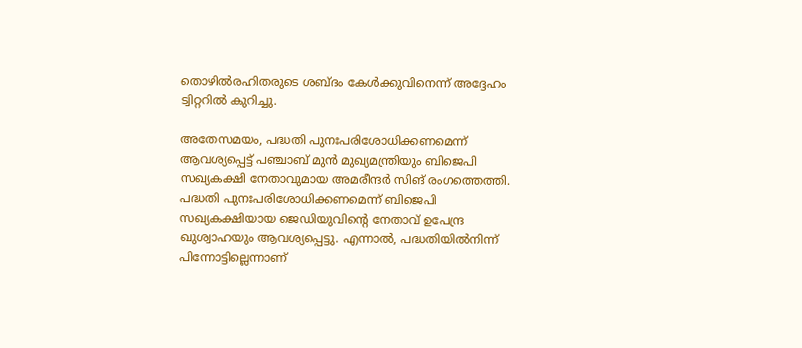തൊഴിൽരഹിതരുടെ ശബ്ദം കേൾക്കുവിനെന്ന് അദ്ദേഹം ട്വിറ്ററിൽ കുറിച്ചു.

അതേസമയം, പദ്ധതി പുനഃപരിശോധിക്കണമെന്ന് ആവശ്യപ്പെട്ട് പഞ്ചാബ് മുൻ മുഖ്യമന്ത്രിയും ബിജെപി സഖ്യകക്ഷി നേതാവുമായ അമരീന്ദർ സിങ് രംഗത്തെത്തി. പദ്ധതി പുനഃപരിശോധിക്കണമെന്ന് ബിജെപി സഖ്യകക്ഷിയായ ജെഡിയുവിന്റെ നേതാവ് ഉപേന്ദ്ര ഖുശ്വാഹയും ആവശ്യപ്പെട്ടു. എന്നാൽ, പദ്ധതിയിൽനിന്ന് പിന്നോട്ടില്ലെന്നാണ്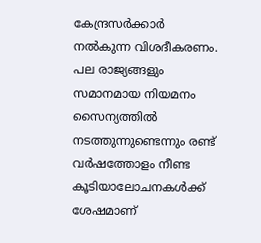കേന്ദ്രസർക്കാർ നൽകുന്ന വിശദീകരണം. പല രാജ്യങ്ങളും സമാനമായ നിയമനം സൈന്യത്തിൽ നടത്തുന്നുണ്ടെന്നും രണ്ട് വർഷത്തോളം നീണ്ട കൂടിയാലോചനകൾക്ക് ശേഷമാണ്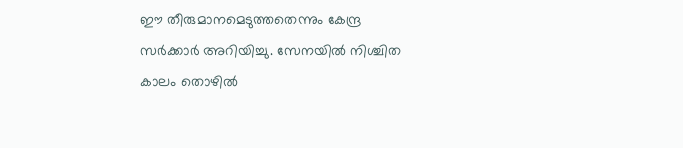ഈ തീരുമാനമെടുത്തതെന്നും കേന്ദ്ര സർക്കാർ അറിയിച്ചു. സേനയിൽ നിശ്ചിത കാലം തൊഴിൽ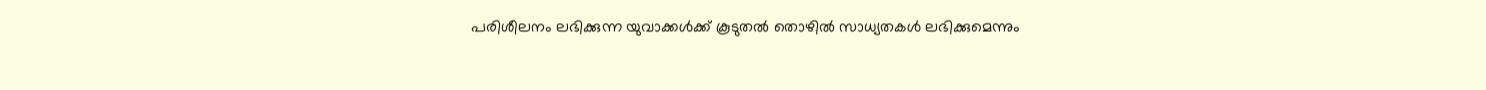പരിശീലനം ലഭിക്കുന്ന യുവാക്കൾക്ക് കൂടുതൽ തൊഴിൽ സാധ്യതകൾ ലഭിക്കുമെന്നും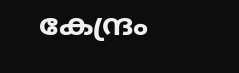കേന്ദ്രം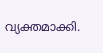വ്യക്തമാക്കി.